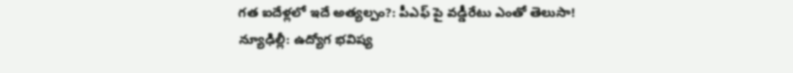గత ఐదేళ్లలో ఇదే అత్యల్పం?: పీఎఫ్ పై వడ్డీరేటు ఎంతో తెలుసా!
న్యూఢిల్లీ: ఉద్యోగ భవిష్య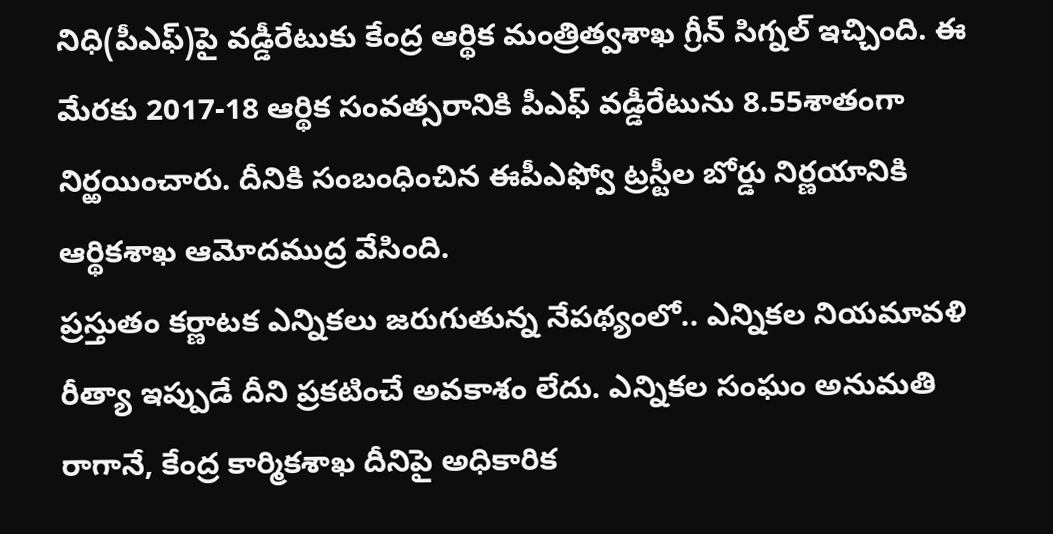నిధి(పీఎఫ్)పై వడ్డీరేటుకు కేంద్ర ఆర్థిక మంత్రిత్వశాఖ గ్రీన్ సిగ్నల్ ఇచ్చింది. ఈ మేరకు 2017-18 ఆర్థిక సంవత్సరానికి పీఎఫ్ వడ్డీరేటును 8.55శాతంగా నిర్ఱయించారు. దీనికి సంబంధించిన ఈపీఎఫ్వో ట్రస్టీల బోర్డు నిర్ణయానికి ఆర్థికశాఖ ఆమోదముద్ర వేసింది.
ప్రస్తుతం కర్ణాటక ఎన్నికలు జరుగుతున్న నేపథ్యంలో.. ఎన్నికల నియమావళి రీత్యా ఇప్పుడే దీని ప్రకటించే అవకాశం లేదు. ఎన్నికల సంఘం అనుమతి రాగానే, కేంద్ర కార్మికశాఖ దీనిపై అధికారిక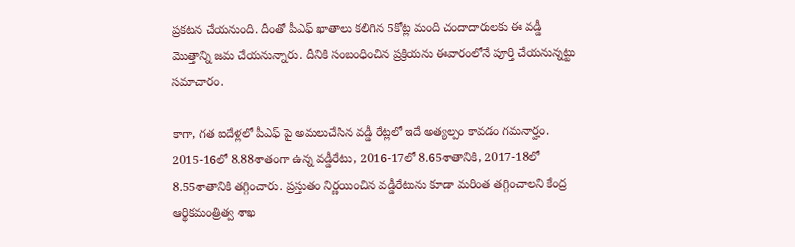ప్రకటన చేయనుంది. దీంతో పీఎఫ్ ఖాతాలు కలిగిన 5కోట్ల మంది చందాదారులకు ఈ వడ్డీ మొత్తాన్ని జమ చేయనున్నారు. దీనికి సంబంధించిన ప్రక్రియను ఈవారంలోనే పూర్తి చేయనున్నట్టు సమాచారం.

కాగా, గత ఐదేళ్లలో పీఎఫ్ పై అమలుచేసిన వడ్డీ రేట్లలో ఇదే అత్యల్పం కావడం గమనార్హం. 2015-16లో 8.88శాతంగా ఉన్న వడ్డీరేటు, 2016-17లో 8.65శాతానికి, 2017-18లో 8.55శాతానికి తగ్గించారు. ప్రస్తుతం నిర్ణయించిన వడ్డీరేటును కూడా మరింత తగ్గించాలని కేంద్ర ఆర్థికమంత్రిత్వ శాఖ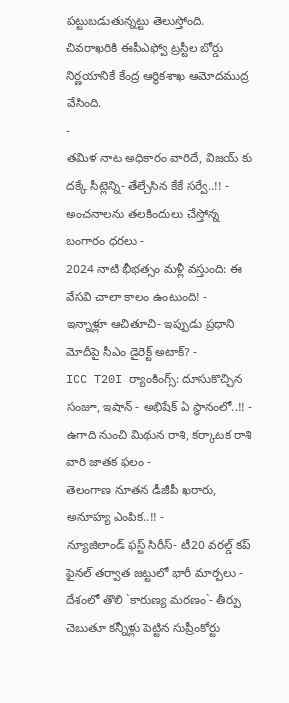పట్టుబడుతున్నట్టు తెలుస్తోంది. చివరాఖరికి ఈపీఎఫ్వో ట్రస్టీల బోర్డు నిర్ణయానికే కేంద్ర ఆర్థికశాఖ ఆమోదముద్ర వేసింది.
-
తమిళ నాట అధికారం వారిదే, విజయ్ కు దక్కే సీట్లెన్ని- తేల్చేసిన కేకే సర్వే..!! -
అంచనాలను తలకిందులు చేస్తోన్న బంగారం ధరలు -
2024 నాటి భీభత్సం మళ్లీ వస్తుంది: ఈ వేసవి చాలా కాలం ఉంటుంది! -
ఇన్నాళ్లూ ఆచితూచి- ఇప్పుడు ప్రధాని మోదీపై సీఎం డైరెక్ట్ అటాక్? -
ICC T20I ర్యాంకింగ్స్: దూసుకొచ్చిన సంజూ, ఇషాన్ - అభిషేక్ ఏ స్థానంలో..!! -
ఉగాది నుంచి మిథున రాశి, కర్కాటక రాశి వారి జాతక ఫలం -
తెలంగాణ నూతన డీజీపీ ఖరారు, అనూహ్య ఎంపిక..!! -
న్యూజిలాండ్ ఫస్ట్ సిరీస్- టీ20 వరల్డ్ కప్ ఫైనల్ తర్వాత జట్టులో భారీ మార్పలు -
దేశంలో తొలి `కారుణ్య మరణం`- తీర్పు చెబుతూ కన్నీళ్లు పెట్టిన సుప్రీంకోర్టు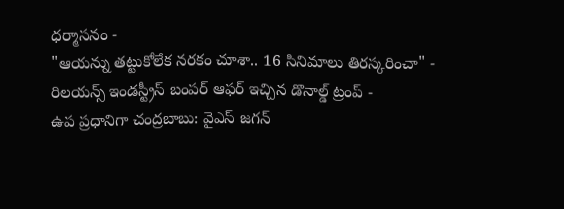ధర్మాసనం -
"ఆయన్ను తట్టుకోలేక నరకం చూశా.. 16 సినిమాలు తిరస్కరించా" -
రిలయన్స్ ఇండస్ట్రీస్ బంపర్ ఆఫర్ ఇచ్చిన డొనాల్డ్ ట్రంప్ -
ఉప ప్రధానిగా చంద్రబాబు: వైఎస్ జగన్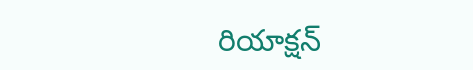రియాక్షన్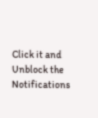Click it and Unblock the Notifications